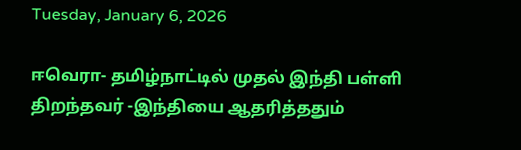Tuesday, January 6, 2026

ஈவெரா- தமிழ்நாட்டில் முதல் இந்தி பள்ளி திறந்தவர் -இந்தியை ஆதரித்ததும்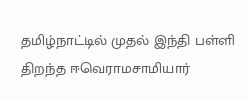தமிழ்நாட்டில் முதல் இந்தி பள்ளி திறந்த ஈவெராமசாமியார்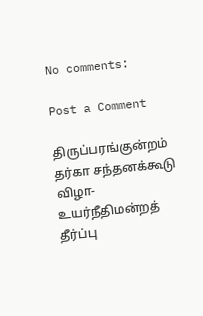No comments:

Post a Comment

திருப்பரங்குன்றம் தர்கா சந்தனக்கூடு விழா- உயர்நீதிமன்றத் தீர்ப்பு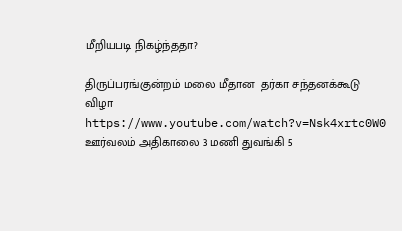மீறியபடி நிகழ்ந்ததா?

திருப்பரங்குன்றம் மலை மீதான  தர்கா சந்தனக்கூடு விழா https://www.youtube.com/watch?v=Nsk4xrtc0W0     ஊர்வலம் அதிகாலை 3 மணி துவங்கி 5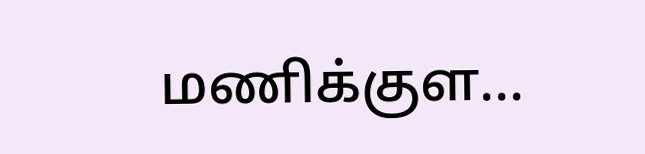மணிக்குள...